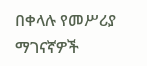በቀላሉ የመሥሪያ ማገናኛዎች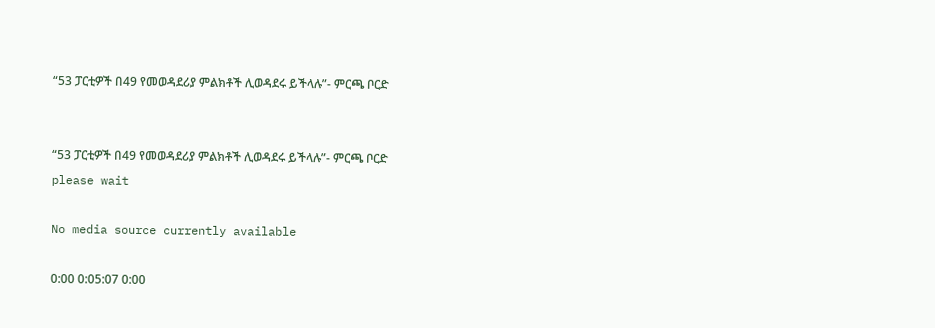“53 ፓርቲዎች በ49 የመወዳደሪያ ምልክቶች ሊወዳደሩ ይችላሉ”- ምርጫ ቦርድ


“53 ፓርቲዎች በ49 የመወዳደሪያ ምልክቶች ሊወዳደሩ ይችላሉ”- ምርጫ ቦርድ
please wait

No media source currently available

0:00 0:05:07 0:00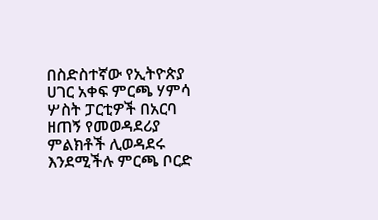በስድስተኛው የኢትዮጵያ ሀገር አቀፍ ምርጫ ሃምሳ ሦስት ፓርቲዎች በአርባ ዘጠኝ የመወዳደሪያ ምልክቶች ሊወዳደሩ እንደሚችሉ ምርጫ ቦርድ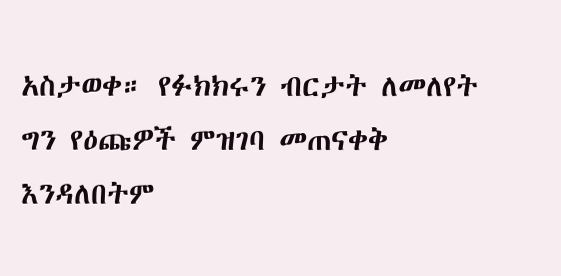አስታወቀ። የፉክክሩን ብርታት ለመለየት ግን የዕጩዎች ምዝገባ መጠናቀቅ እንዳለበትም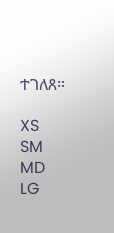ተገለጸ።

XS
SM
MD
LG